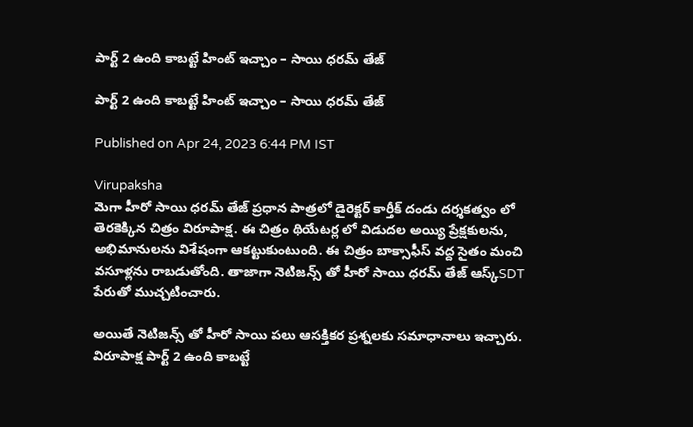పార్ట్ 2 ఉంది కాబట్టే హింట్ ఇచ్చాం – సాయి ధరమ్ తేజ్

పార్ట్ 2 ఉంది కాబట్టే హింట్ ఇచ్చాం – సాయి ధరమ్ తేజ్

Published on Apr 24, 2023 6:44 PM IST

Virupaksha
మెగా హీరో సాయి ధరమ్ తేజ్ ప్రధాన పాత్రలో డైరెక్టర్ కార్తీక్ దండు దర్శకత్వం లో తెరకెక్కిన చిత్రం విరూపాక్ష. ఈ చిత్రం థియేటర్ల లో విడుదల అయ్యి ప్రేక్షకులను, అభిమానులను విశేషంగా ఆకట్టుకుంటుంది. ఈ చిత్రం బాక్సాఫీస్ వద్ద సైతం మంచి వసూళ్లను రాబడుతోంది. తాజాగా నెటిజన్స్ తో హీరో సాయి ధరమ్ తేజ్ ఆస్క్SDT పేరుతో ముచ్చటించారు.

అయితే నెటిజన్స్ తో హీరో సాయి పలు ఆసక్తికర ప్రశ్నలకు సమాధానాలు ఇచ్చారు. విరూపాక్ష పార్ట్ 2 ఉంది కాబట్టే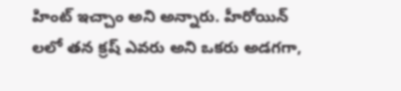హింట్ ఇచ్చాం అని అన్నారు. హీరోయిన్ లలో తన క్రష్ ఎవరు అని ఒకరు అడగగా,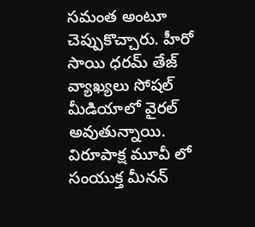సమంత అంటూ చెప్పుకొచ్చారు. హీరో సాయి ధరమ్ తేజ్ వ్యాఖ్యలు సోషల్ మీడియాలో వైరల్ అవుతున్నాయి. విరూపాక్ష మూవీ లో సంయుక్త మీనన్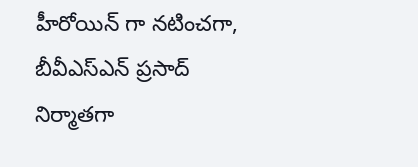హీరోయిన్ గా నటించగా, బీవీఎస్ఎన్ ప్రసాద్ నిర్మాతగా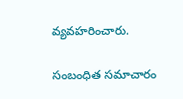వ్యవహరించారు.

సంబంధిత సమాచారం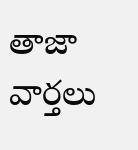తాజా వార్తలు